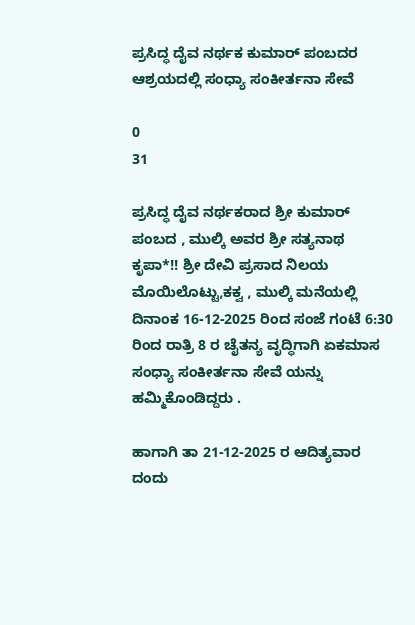ಪ್ರಸಿದ್ಧ ದೈವ ನರ್ಥಕ ಕುಮಾರ್ ಪಂಬದರ ಆಶ್ರಯದಲ್ಲಿ ಸಂಧ್ಯಾ ಸಂಕೀರ್ತನಾ ಸೇವೆ

0
31

ಪ್ರಸಿದ್ಧ ದೈವ ನರ್ಥಕರಾದ ಶ್ರೀ ಕುಮಾರ್ ಪಂಬದ , ಮುಲ್ಕಿ ಅವರ ಶ್ರೀ ಸತ್ಯನಾಥ ಕೃಪಾ*!! ಶ್ರೀ ದೇವಿ ಪ್ರಸಾದ ನಿಲಯ ಮೊಯಿಲೊಟ್ಟು,ಕಕ್ವ , ಮುಲ್ಕಿ ಮನೆಯಲ್ಲಿ ದಿನಾಂಕ 16-12-2025 ರಿಂದ ಸಂಜೆ ಗಂಟೆ 6:30 ರಿಂದ ರಾತ್ರಿ 8 ರ ಚೈತನ್ಯ ವೃದ್ಧಿಗಾಗಿ ಏಕಮಾಸ ಸಂಧ್ಯಾ ಸಂಕೀರ್ತನಾ ಸೇವೆ ಯನ್ನು ಹಮ್ಮಿಕೊಂಡಿದ್ದರು .

ಹಾಗಾಗಿ ತಾ 21-12-2025 ರ ಆದಿತ್ಯವಾರ ದಂದು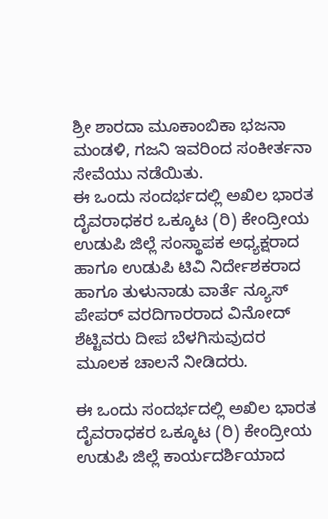ಶ್ರೀ ಶಾರದಾ ಮೂಕಾಂಬಿಕಾ ಭಜನಾ ಮಂಡಳಿ, ಗಜನಿ ಇವರಿಂದ ಸಂಕೀರ್ತನಾ ಸೇವೆಯು ನಡೆಯಿತು.
ಈ ಒಂದು ಸಂದರ್ಭದಲ್ಲಿ ಅಖಿಲ ಭಾರತ ದೈವರಾಧಕರ ಒಕ್ಕೂಟ (ರಿ) ಕೇಂದ್ರೀಯ ಉಡುಪಿ ಜಿಲ್ಲೆ ಸಂಸ್ಥಾಪಕ ಅಧ್ಯಕ್ಷರಾದ ಹಾಗೂ ಉಡುಪಿ ಟಿವಿ ನಿರ್ದೇಶಕರಾದ ಹಾಗೂ ತುಳುನಾಡು ವಾರ್ತೆ ನ್ಯೂಸ್ ಪೇಪರ್ ವರದಿಗಾರರಾದ ವಿನೋದ್ ಶೆಟ್ಟಿವರು ದೀಪ ಬೆಳಗಿಸುವುದರ ಮೂಲಕ ಚಾಲನೆ ನೀಡಿದರು.

ಈ ಒಂದು ಸಂದರ್ಭದಲ್ಲಿ ಅಖಿಲ ಭಾರತ ದೈವರಾಧಕರ ಒಕ್ಕೂಟ (ರಿ) ಕೇಂದ್ರೀಯ ಉಡುಪಿ ಜಿಲ್ಲೆ ಕಾರ್ಯದರ್ಶಿಯಾದ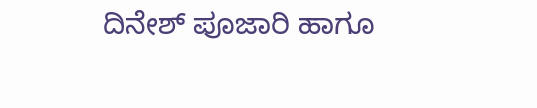ದಿನೇಶ್ ಪೂಜಾರಿ ಹಾಗೂ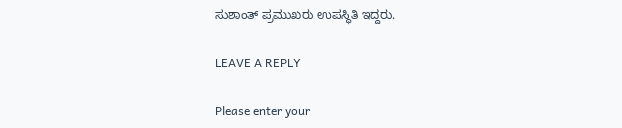ಸುಶಾಂತ್ ಪ್ರಮುಖರು ಉಪಸ್ಥಿತಿ ಇದ್ದರು.

LEAVE A REPLY

Please enter your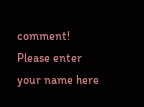comment!
Please enter your name here